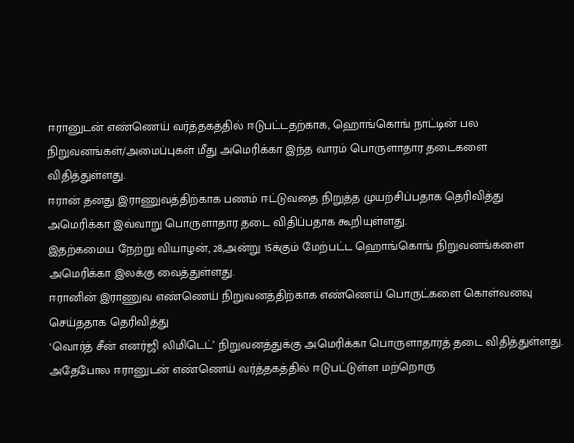ஈரானுடன் எண்ணெய் வர்த்தகத்தில் ஈடுபட்டதற்காக, ஹொங்கொங் நாட்டின் பல நிறுவனங்கள்/அமைப்புகள் மீது அமெரிக்கா இந்த வாரம் பொருளாதார தடைகளை விதித்துள்ளது.
ஈரான் தனது இராணுவத்திற்காக பணம் ஈட்டுவதை நிறுத்த முயற்சிப்பதாக தெரிவித்து அமெரிக்கா இவ்வாறு பொருளாதார தடை விதிப்பதாக கூறியுள்ளது.
இதற்கமைய நேற்று வியாழன், 28,அன்று 15க்கும் மேற்பட்ட ஹொங்கொங் நிறுவனங்களை அமெரிக்கா இலக்கு வைத்துள்ளது.
ஈரானின் இராணுவ எண்ணெய் நிறுவனத்திற்காக எண்ணெய் பொருட்களை கொள்வனவு செய்ததாக தெரிவித்து
‘வொர்த் சீன் எனர்ஜி லிமிடெட்’ நிறுவனத்துக்கு அமெரிக்கா பொருளாதாரத் தடை விதித்துள்ளது.
அதேபோல ஈரானுடன் எண்ணெய் வர்த்தகத்தில் ஈடுபட்டுள்ள மற்றொரு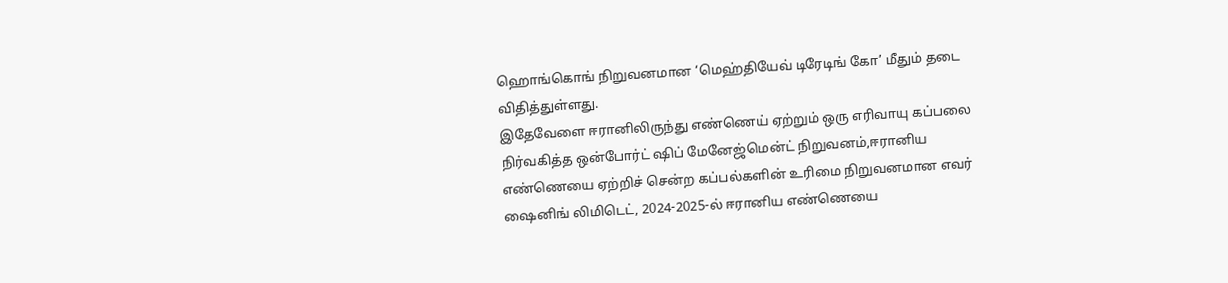ஹொங்கொங் நிறுவனமான ‘மெஹ்தியேவ் டிரேடிங் கோ’ மீதும் தடை விதித்துள்ளது.
இதேவேளை ஈரானிலிருந்து எண்ணெய் ஏற்றும் ஒரு எரிவாயு கப்பலை நிர்வகித்த ஒன்போர்ட் ஷிப் மேனேஜ்மென்ட் நிறுவனம்,ஈரானிய எண்ணெயை ஏற்றிச் சென்ற கப்பல்களின் உரிமை நிறுவனமான எவர் ஷைனிங் லிமிடெட், 2024-2025-ல் ஈரானிய எண்ணெயை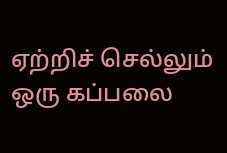ஏற்றிச் செல்லும் ஒரு கப்பலை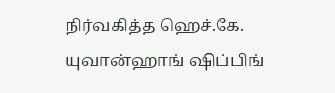நிர்வகித்த ஹெச்.கே. யுவான்ஹாங் ஷிப்பிங்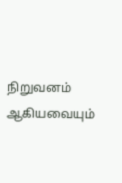நிறுவனம் ஆகியவையும்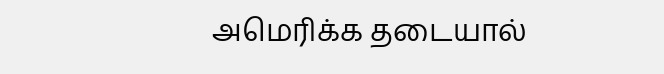அமெரிக்க தடையால்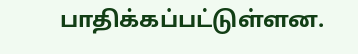பாதிக்கப்பட்டுள்ளன.